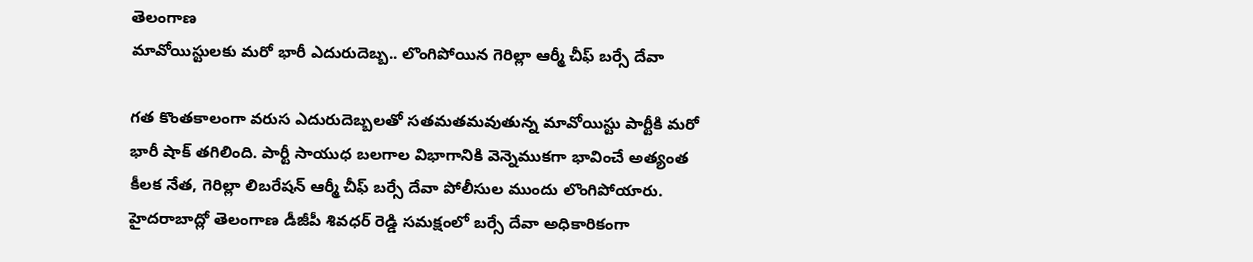తెలంగాణ
మావోయిస్టులకు మరో భారీ ఎదురుదెబ్బ.. లొంగిపోయిన గెరిల్లా ఆర్మీ చీఫ్ బర్సే దేవా

గత కొంతకాలంగా వరుస ఎదురుదెబ్బలతో సతమతమవుతున్న మావోయిస్టు పార్టీకి మరో భారీ షాక్ తగిలింది. పార్టీ సాయుధ బలగాల విభాగానికి వెన్నెముకగా భావించే అత్యంత కీలక నేత, గెరిల్లా లిబరేషన్ ఆర్మీ చీఫ్ బర్సే దేవా పోలీసుల ముందు లొంగిపోయారు. హైదరాబాద్లో తెలంగాణ డీజీపీ శివధర్ రెడ్డి సమక్షంలో బర్సే దేవా అధికారికంగా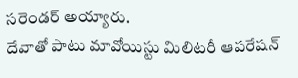సరెండర్ అయ్యారు.
దేవాతో పాటు మావోయిస్టు మిలిటరీ ఆపరేషన్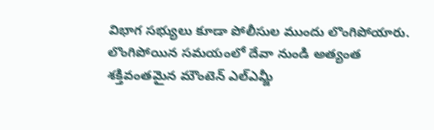విభాగ సభ్యులు కూడా పోలీసుల ముందు లొంగిపోయారు. లొంగిపోయిన సమయంలో దేవా నుండి అత్యంత శక్తివంతమైన మౌంటెన్ ఎల్ఎమ్జీ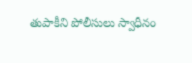తుపాకీని పోలీసులు స్వాధీనం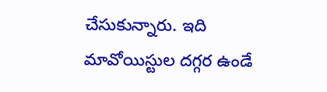చేసుకున్నారు. ఇది మావోయిస్టుల దగ్గర ఉండే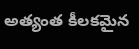అత్యంత కీలకమైన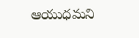ఆయుధమని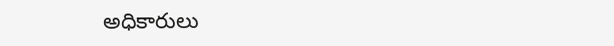అధికారులు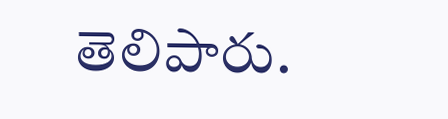తెలిపారు.